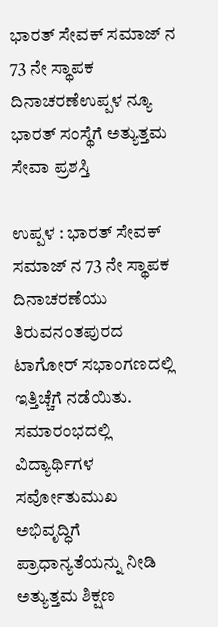ಭಾರತ್ ಸೇವಕ್ ಸಮಾಜ್ ನ 73 ನೇ ಸ್ಥಾಪಕ ದಿನಾಚರಣೆಉಪ್ಪಳ ನ್ಯೂ ಭಾರತ್ ಸಂಸ್ಥೆಗೆ ಅತ್ಯುತ್ತಮ ಸೇವಾ ಪ್ರಶಸ್ತಿ

ಉಪ್ಪಳ : ಭಾರತ್ ಸೇವಕ್ ಸಮಾಜ್ ನ 73 ನೇ ಸ್ಥಾಪಕ ದಿನಾಚರಣೆಯು ತಿರುವನಂತಪುರದ ಟಾಗೋರ್ ಸಭಾಂಗಣದಲ್ಲಿ ಇತ್ತಿಚ್ಚೆಗೆ ನಡೆಯಿತು. ಸಮಾರಂಭದಲ್ಲಿ ವಿದ್ಯಾರ್ಥಿಗಳ ಸರ್ವೋತುಮುಖ ಅಭಿವೃದ್ಧಿಗೆ ಪ್ರಾಧಾನ್ಯತೆಯನ್ನು ನೀಡಿ ಅತ್ಯುತ್ತಮ ಶಿಕ್ಷಣ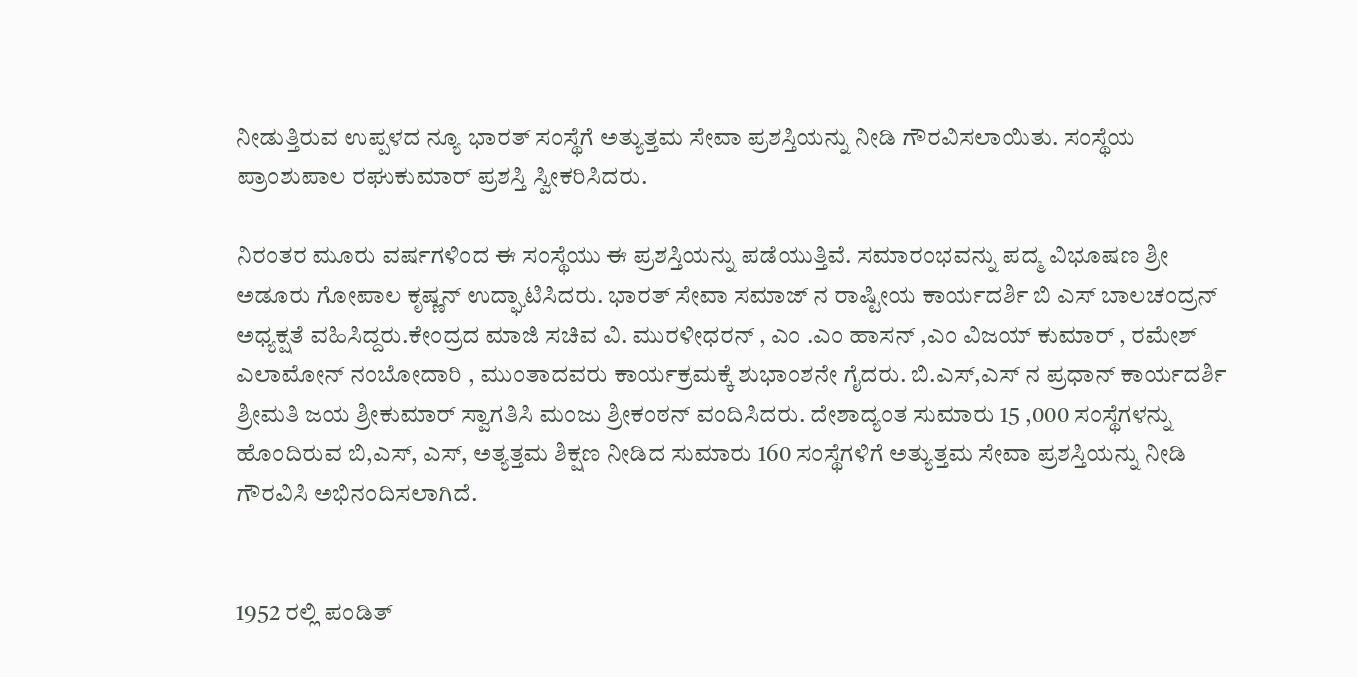ನೀಡುತ್ತಿರುವ ಉಪ್ಪಳದ ನ್ಯೂ ಭಾರತ್ ಸಂಸ್ಥೆಗೆ ಅತ್ಯುತ್ತಮ ಸೇವಾ ಪ್ರಶಸ್ತಿಯನ್ನು ನೀಡಿ ಗೌರವಿಸಲಾಯಿತು. ಸಂಸ್ಥೆಯ ಪ್ರಾಂಶುಪಾಲ ರಘುಕುಮಾರ್ ಪ್ರಶಸ್ತಿ ಸ್ವೀಕರಿಸಿದರು.

ನಿರಂತರ ಮೂರು ವರ್ಷಗಳಿಂದ ಈ ಸಂಸ್ಥೆಯು ಈ ಪ್ರಶಸ್ತಿಯನ್ನು ಪಡೆಯುತ್ತಿವೆ. ಸಮಾರಂಭವನ್ನು ಪದ್ಮ ವಿಭೂಷಣ ಶ್ರೀ ಅಡೂರು ಗೋಪಾಲ ಕೃಷ್ಣನ್ ಉದ್ಘಾಟಿಸಿದರು. ಭಾರತ್ ಸೇವಾ ಸಮಾಜ್ ನ ರಾಷ್ಟೀಯ ಕಾರ್ಯದರ್ಶಿ ಬಿ ಎಸ್ ಬಾಲಚಂದ್ರನ್ ಅಧ್ಯಕ್ಷತೆ ವಹಿಸಿದ್ದರು.ಕೇಂದ್ರದ ಮಾಜಿ ಸಚಿವ ವಿ. ಮುರಳೀಧರನ್ , ಎಂ .ಎಂ ಹಾಸನ್ ,ಎಂ ವಿಜಯ್ ಕುಮಾರ್ , ರಮೇಶ್ ಎಲಾಮೋನ್ ನಂಬೋದಾರಿ , ಮುಂತಾದವರು ಕಾರ್ಯಕ್ರಮಕ್ಕೆ ಶುಭಾಂಶನೇ ಗೈದರು. ಬಿ.ಎಸ್,ಎಸ್ ನ ಪ್ರಧಾನ್ ಕಾರ್ಯದರ್ಶಿ ಶ್ರೀಮತಿ ಜಯ ಶ್ರೀಕುಮಾರ್ ಸ್ವಾಗತಿಸಿ ಮಂಜು ಶ್ರೀಕಂಠನ್ ವಂದಿಸಿದರು. ದೇಶಾದ್ಯಂತ ಸುಮಾರು 15 ,000 ಸಂಸ್ಥೆಗಳನ್ನು ಹೊಂದಿರುವ ಬಿ,ಎಸ್, ಎಸ್, ಅತ್ಯತ್ತಮ ಶಿಕ್ಷಣ ನೀಡಿದ ಸುಮಾರು 160 ಸಂಸ್ಥೆಗಳಿಗೆ ಅತ್ಯುತ್ತಮ ಸೇವಾ ಪ್ರಶಸ್ತಿಯನ್ನು ನೀಡಿ ಗೌರವಿಸಿ ಅಭಿನಂದಿಸಲಾಗಿದೆ.


1952 ರಲ್ಲಿ ಪಂಡಿತ್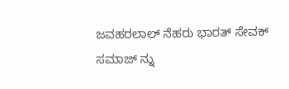ಜವಹರಲಾಲ್ ನೆಹರು ಭಾರತ್ ಸೇವಕ್ ಸಮಾಜ್ ನ್ನು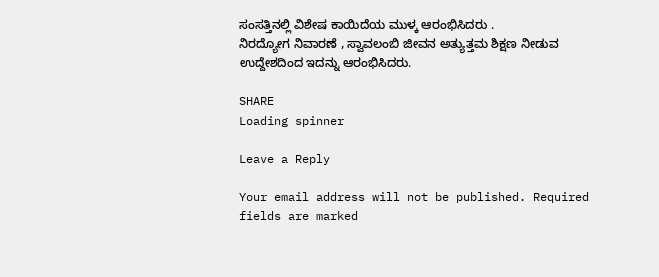ಸಂಸತ್ತಿನಲ್ಲಿ ವಿಶೇಷ ಕಾಯಿದೆಯ ಮುಳ್ಕ ಆರಂಭಿಸಿದರು .
ನಿರದ್ಯೋಗ ನಿವಾರಣೆ , ಸ್ವಾವಲಂಬಿ ಜೀವನ ಅತ್ಯುತ್ತಮ ಶಿಕ್ಷಣ ನೀಡುವ ಉದ್ದೇಶದಿಂದ ಇದನ್ನು ಆರಂಭಿಸಿದರು.

SHARE
Loading spinner

Leave a Reply

Your email address will not be published. Required fields are marked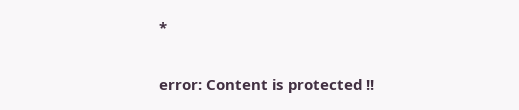*

error: Content is protected !!